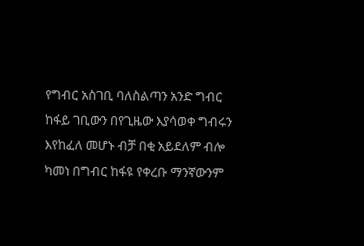የግብር አስገቢ ባለስልጣን አንድ ግብር ከፋይ ገቢውን በየጊዜው እያሳወቀ ግብሩን እየከፈለ መሆኑ ብቻ በቂ አይደለም ብሎ ካመነ በግብር ከፋዩ የቀረቡ ማንኛውንም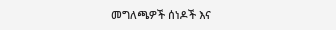መግለጫዎች ሰነዶች እና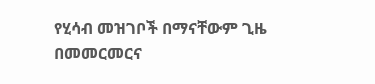የሂሳብ መዝገቦች በማናቸውም ጊዜ በመመርመርና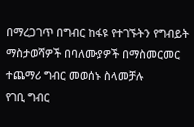በማረጋገጥ በግብር ከፋዩ የተገኙትን የግብይት ማስታወሻዎች በባለሙያዎች በማስመርመር ተጨማሪ ግብር መወሰኑ ስላመቻሉ
የገቢ ግብር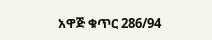አዋጅ ቁጥር 286/94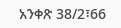አንቀጽ 38/2፣66